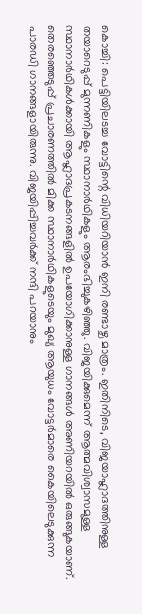കൊച്ചി: പെട്ടിയിലടച്ച വോട്ടിന്റെ വിധിയറിയാൻ ഇനി രണ്ടാഴ്ച മാത്രം. ഇതിനിടെ, വിജയാഹ്ലാദത്തിനുള്ള തയാറെടുപ്പ് മുന്നണികളും സ്ഥാനാർഥികളും ആരംഭിച്ചുകഴിഞ്ഞു. വിജയിക്കുമെന്ന് ആത്മവിശ്വാസമുള്ള സ്ഥാനാർഥികൾക്കായി ആഹ്ലാദപ്രകടനങ്ങളിൽ ഉപയോഗിക്കാനുള്ള ഗാനങ്ങൾ അണിയറയിൽ ഒരുങ്ങുകയാണ്. തെരഞ്ഞെടുപ്പ് പ്രചാരണത്തിൽ മിക്ക സ്ഥാനാർഥികളുടെയും മുഖ്യ ആയുധം വോട്ടർമാരെ കൈയിലെടുക്കുന്ന പാരഡി ഗാനങ്ങളായിരുന്നു. വിജയിപ്പിച്ചവർക്ക് നന്ദി പറയാനും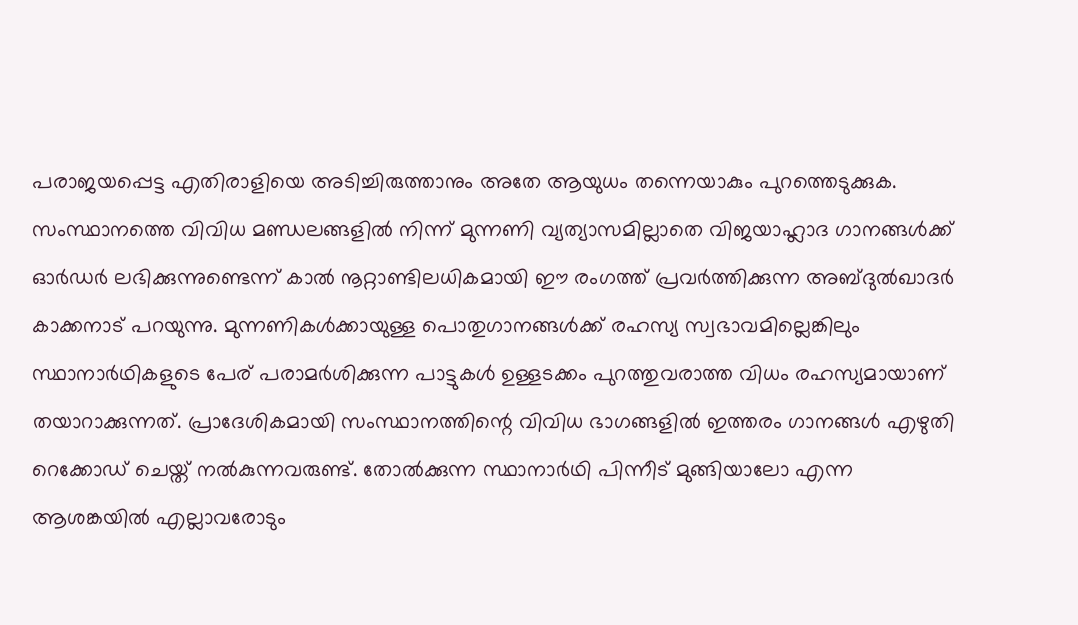പരാജയപ്പെട്ട എതിരാളിയെ അടിച്ചിരുത്താനും അതേ ആയുധം തന്നെയാകും പുറത്തെടുക്കുക. സംസ്ഥാനത്തെ വിവിധ മണ്ഡലങ്ങളിൽ നിന്ന് മുന്നണി വ്യത്യാസമില്ലാതെ വിജയാഹ്ലാദ ഗാനങ്ങൾക്ക് ഓർഡർ ലഭിക്കുന്നുണ്ടെന്ന് കാൽ നൂറ്റാണ്ടിലധികമായി ഈ രംഗത്ത് പ്രവർത്തിക്കുന്ന അബ്ദുൽഖാദർ കാക്കനാട് പറയുന്നു. മുന്നണികൾക്കായുള്ള പൊതുഗാനങ്ങൾക്ക് രഹസ്യ സ്വഭാവമില്ലെങ്കിലും സ്ഥാനാർഥികളുടെ പേര് പരാമർശിക്കുന്ന പാട്ടുകൾ ഉള്ളടക്കം പുറത്തുവരാത്ത വിധം രഹസ്യമായാണ് തയാറാക്കുന്നത്. പ്രാദേശികമായി സംസ്ഥാനത്തിന്റെ വിവിധ ഭാഗങ്ങളിൽ ഇത്തരം ഗാനങ്ങൾ എഴുതി റെക്കോഡ് ചെയ്ത് നൽകുന്നവരുണ്ട്. തോൽക്കുന്ന സ്ഥാനാർഥി പിന്നീട് മുങ്ങിയാലോ എന്ന ആശങ്കയിൽ എല്ലാവരോടും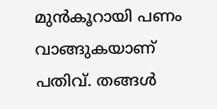മുൻകൂറായി പണം വാങ്ങുകയാണ് പതിവ്. തങ്ങൾ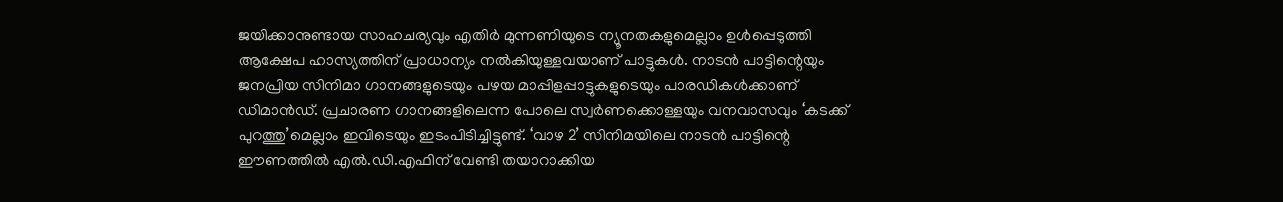ജയിക്കാനുണ്ടായ സാഹചര്യവും എതിർ മുന്നണിയുടെ ന്യൂനതകളുമെല്ലാം ഉൾപ്പെടുത്തി ആക്ഷേപ ഹാസ്യത്തിന് പ്രാധാന്യം നൽകിയുള്ളവയാണ് പാട്ടുകൾ. നാടൻ പാട്ടിന്റെയും ജനപ്രിയ സിനിമാ ഗാനങ്ങളുടെയും പഴയ മാപ്പിളപ്പാട്ടുകളുടെയും പാരഡികൾക്കാണ് ഡിമാൻഡ്. പ്രചാരണ ഗാനങ്ങളിലെന്ന പോലെ സ്വർണക്കൊള്ളയും വനവാസവും ‘കടക്ക് പുറത്തു’മെല്ലാം ഇവിടെയും ഇടംപിടിച്ചിട്ടുണ്ട്. ‘വാഴ 2’ സിനിമയിലെ നാടൻ പാട്ടിന്റെ ഈണത്തിൽ എൽ.ഡി.എഫിന് വേണ്ടി തയാറാക്കിയ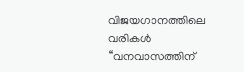വിജയഗാനത്തിലെ വരികൾ ‘‘വനവാസത്തിന്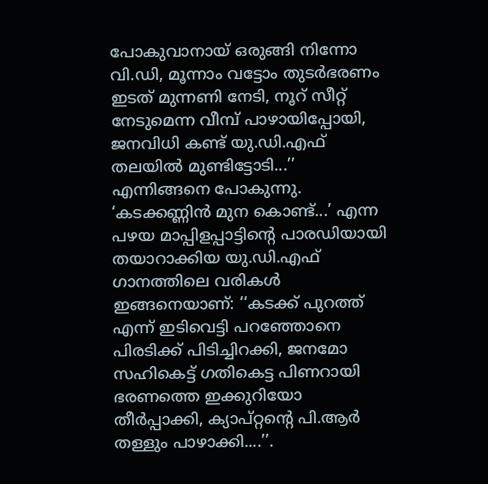പോകുവാനായ് ഒരുങ്ങി നിന്നോ വി.ഡി, മൂന്നാം വട്ടോം തുടർഭരണം ഇടത് മുന്നണി നേടി, നൂറ് സീറ്റ് നേടുമെന്ന വീമ്പ് പാഴായിപ്പോയി, ജനവിധി കണ്ട് യു.ഡി.എഫ് തലയിൽ മുണ്ടിട്ടോടി...’’ എന്നിങ്ങനെ പോകുന്നു. ‘കടക്കണ്ണിൻ മുന കൊണ്ട്...’ എന്ന പഴയ മാപ്പിളപ്പാട്ടിന്റെ പാരഡിയായി തയാറാക്കിയ യു.ഡി.എഫ് ഗാനത്തിലെ വരികൾ ഇങ്ങനെയാണ്: ‘‘കടക്ക് പുറത്ത് എന്ന് ഇടിവെട്ടി പറഞ്ഞോനെ പിരടിക്ക് പിടിച്ചിറക്കി, ജനമോ സഹികെട്ട് ഗതികെട്ട പിണറായി ഭരണത്തെ ഇക്കുറിയോ തീർപ്പാക്കി, ക്യാപ്റ്റൻ്റെ പി.ആർ തള്ളും പാഴാക്കി....’’.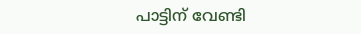പാട്ടിന് വേണ്ടി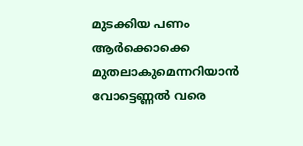മുടക്കിയ പണം ആർക്കൊക്കെ മുതലാകുമെന്നറിയാൻ വോട്ടെണ്ണൽ വരെ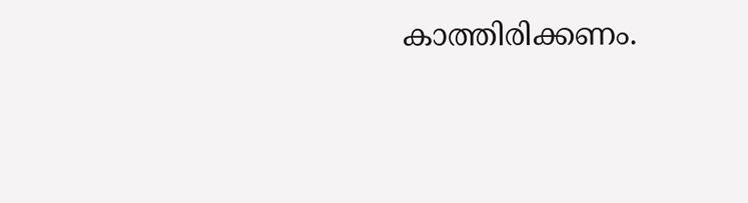കാത്തിരിക്കണം.